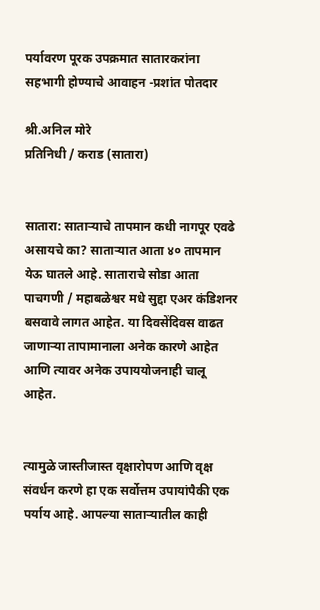पर्यावरण पूरक उपक्रमात सातारकरांना सहभागी होण्याचे आवाहन -प्रशांत पोतदार

श्री.अनिल मोरे
प्रतिनिधी / कराड (सातारा)


सातारा: साताऱ्याचे तापमान कधी नागपूर एवढे असायचे का? साताऱ्यात आता ४० तापमान येऊ घातले आहे. साताराचे सोडा आता पाचगणी / महाबळेश्वर मधे सुद्दा एअर कंडिशनर बसवावे लागत आहेत. या दिवसेंदिवस वाढत जाणाऱ्या तापामानाला अनेक कारणे आहेत आणि त्यावर अनेक उपाययोजनाही चालू आहेत.


त्यामुळे जास्तीजास्त वृक्षारोपण आणि वृक्ष संवर्धन करणे हा एक सर्वोत्तम उपायांपैकी एक पर्याय आहे. आपल्या साताऱ्यातील काही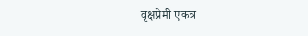वृक्षप्रेमी एकत्र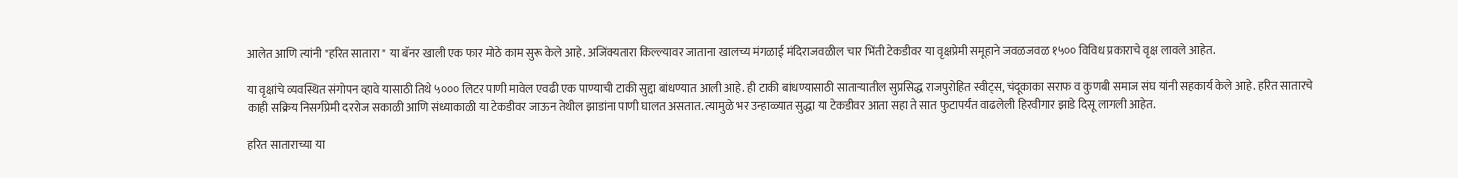आलेत आणि त्यांनी "हरित सातारा " या बॅनर खाली एक फार मोठे काम सुरू केले आहे. अजिंक्यतारा किल्ल्यावर जाताना खालच्य मंगळाई मंदिराजवळील चार भिंती टेकडीवर या वृक्षप्रेमी समूहाने जवळजवळ १५०० विविध प्रकाराचे वृक्ष लावले आहेत.

या वृक्षांचे व्यवस्थित संगोपन व्हावे यासाठी तिथे ५००० लिटर पाणी मावेल एवढी एक पाण्याची टाकी सुद्दा बांधण्यात आली आहे. ही टाकी बांधण्यासाठी साताऱ्यातील सुप्रसिद्ध राजपुरोहित स्वीट्स, चंदूकाका सराफ व कुणबी समाज संघ यांनी सहकार्य केले आहे. हरित सातारचे काही सक्रिय निसर्गप्रेमी दररोज सकाळी आणि संध्याकाळी या टेकडीवर जाऊन तेथील झाडांना पाणी घालत असतात. त्यामुळे भर उन्हाळ्यात सुद्धा या टेकडीवर आता सहा ते सात फुटापर्यंत वाढलेली हिरवीगार झाडे दिसू लागली आहेत.

हरित साताराच्या या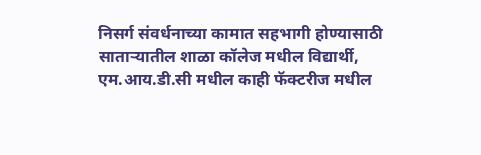निसर्ग संवर्धनाच्या कामात सहभागी होण्यासाठी साताऱ्यातील शाळा कॉलेज मधील विद्यार्थी, एम.आय.डी.सी मधील काही फॅक्टरीज मधील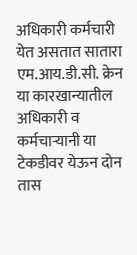अधिकारी कर्मचारी येत असतात सातारा एम.आय.डी.सी. क्रेन या कारखान्यातील अधिकारी व कर्मचाऱ्यानी या टेकडीवर येऊन दोन तास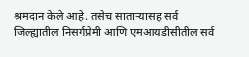श्रमदान केले आहे. तसेच साताऱ्यासह सर्व जिल्ह्यातील निसर्गप्रेमी आणि एमआयडीसीतील सर्व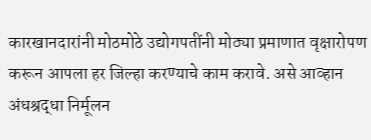कारखानदारांनी मोठमोठे उद्योगपतींनी मोठ्या प्रमाणात वृक्षारोपण करून आपला हर जिल्हा करण्याचे काम करावे. असे आव्हान अंधश्रद्धा निर्मूलन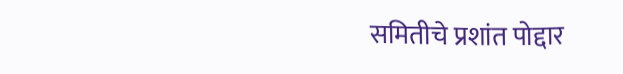समितीचे प्रशांत पोद्दार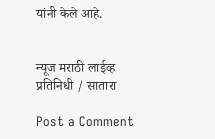यांनी केले आहे.


न्यूज मराठी लाईव्ह
प्रतिनिधी / सातारा

Post a Comment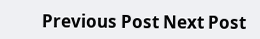Previous Post Next Post